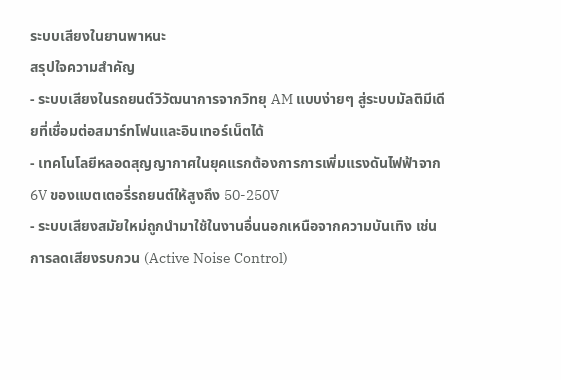ระบบเสียงในยานพาหนะ
สรุปใจความสำคัญ
- ระบบเสียงในรถยนต์วิวัฒนาการจากวิทยุ AM แบบง่ายๆ สู่ระบบมัลติมีเดียที่เชื่อมต่อสมาร์ทโฟนและอินเทอร์เน็ตได้
- เทคโนโลยีหลอดสุญญากาศในยุคแรกต้องการการเพิ่มแรงดันไฟฟ้าจาก 6V ของแบตเตอรี่รถยนต์ให้สูงถึง 50-250V
- ระบบเสียงสมัยใหม่ถูกนำมาใช้ในงานอื่นนอกเหนือจากความบันเทิง เช่น การลดเสียงรบกวน (Active Noise Control)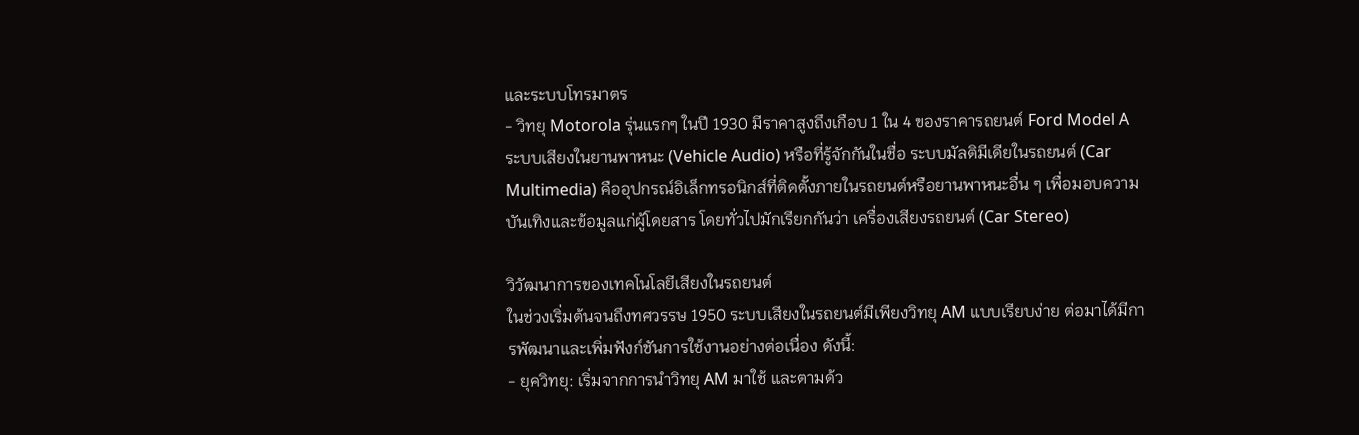และระบบโทรมาตร
- วิทยุ Motorola รุ่นแรกๆ ในปี 1930 มีราคาสูงถึงเกือบ 1 ใน 4 ของราคารถยนต์ Ford Model A
ระบบเสียงในยานพาหนะ (Vehicle Audio) หรือที่รู้จักกันในชื่อ ระบบมัลติมีเดียในรถยนต์ (Car Multimedia) คืออุปกรณ์อิเล็กทรอนิกส์ที่ติดตั้งภายในรถยนต์หรือยานพาหนะอื่น ๆ เพื่อมอบความบันเทิงและข้อมูลแก่ผู้โดยสาร โดยทั่วไปมักเรียกกันว่า เครื่องเสียงรถยนต์ (Car Stereo)

วิวัฒนาการของเทคโนโลยีเสียงในรถยนต์
ในช่วงเริ่มต้นจนถึงทศวรรษ 1950 ระบบเสียงในรถยนต์มีเพียงวิทยุ AM แบบเรียบง่าย ต่อมาได้มีการพัฒนาและเพิ่มฟังก์ชันการใช้งานอย่างต่อเนื่อง ดังนี้:
- ยุควิทยุ: เริ่มจากการนำวิทยุ AM มาใช้ และตามด้ว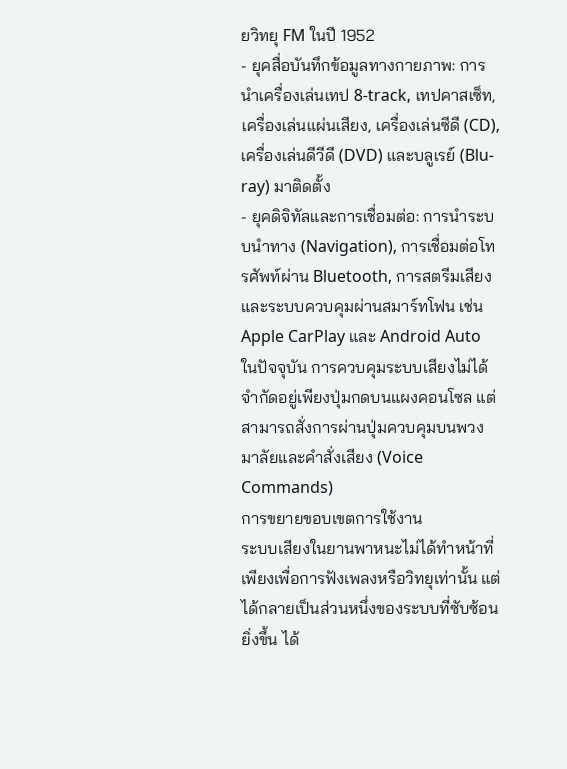ยวิทยุ FM ในปี 1952
- ยุคสื่อบันทึกข้อมูลทางกายภาพ: การนำเครื่องเล่นเทป 8-track, เทปคาสเซ็ท, เครื่องเล่นแผ่นเสียง, เครื่องเล่นซีดี (CD), เครื่องเล่นดีวีดี (DVD) และบลูเรย์ (Blu-ray) มาติดตั้ง
- ยุคดิจิทัลและการเชื่อมต่อ: การนำระบบนำทาง (Navigation), การเชื่อมต่อโทรศัพท์ผ่าน Bluetooth, การสตรีมเสียง และระบบควบคุมผ่านสมาร์ทโฟน เช่น Apple CarPlay และ Android Auto
ในปัจจุบัน การควบคุมระบบเสียงไม่ได้จำกัดอยู่เพียงปุ่มกดบนแผงคอนโซล แต่สามารถสั่งการผ่านปุ่มควบคุมบนพวงมาลัยและคำสั่งเสียง (Voice Commands)
การขยายขอบเขตการใช้งาน
ระบบเสียงในยานพาหนะไม่ได้ทำหน้าที่เพียงเพื่อการฟังเพลงหรือวิทยุเท่านั้น แต่ได้กลายเป็นส่วนหนึ่งของระบบที่ซับซ้อนยิ่งขึ้น ได้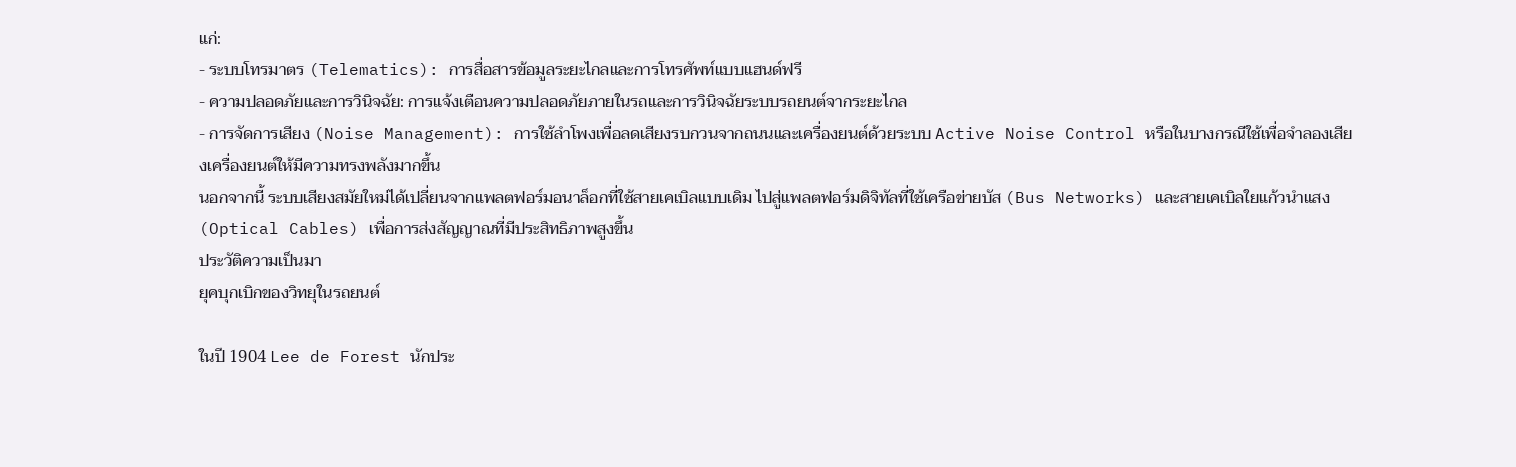แก่:
- ระบบโทรมาตร (Telematics): การสื่อสารข้อมูลระยะไกลและการโทรศัพท์แบบแฮนด์ฟรี
- ความปลอดภัยและการวินิจฉัย: การแจ้งเตือนความปลอดภัยภายในรถและการวินิจฉัยระบบรถยนต์จากระยะไกล
- การจัดการเสียง (Noise Management): การใช้ลำโพงเพื่อลดเสียงรบกวนจากถนนและเครื่องยนต์ด้วยระบบ Active Noise Control หรือในบางกรณีใช้เพื่อจำลองเสียงเครื่องยนต์ให้มีความทรงพลังมากขึ้น
นอกจากนี้ ระบบเสียงสมัยใหม่ได้เปลี่ยนจากแพลตฟอร์มอนาล็อกที่ใช้สายเคเบิลแบบเดิม ไปสู่แพลตฟอร์มดิจิทัลที่ใช้เครือข่ายบัส (Bus Networks) และสายเคเบิลใยแก้วนำแสง (Optical Cables) เพื่อการส่งสัญญาณที่มีประสิทธิภาพสูงขึ้น
ประวัติความเป็นมา
ยุคบุกเบิกของวิทยุในรถยนต์

ในปี 1904 Lee de Forest นักประ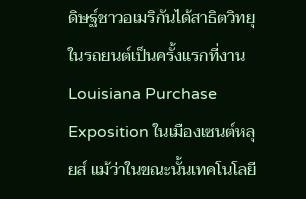ดิษฐ์ชาวอเมริกันได้สาธิตวิทยุในรถยนต์เป็นครั้งแรกที่งาน Louisiana Purchase Exposition ในเมืองเซนต์หลุยส์ แม้ว่าในขณะนั้นเทคโนโลยี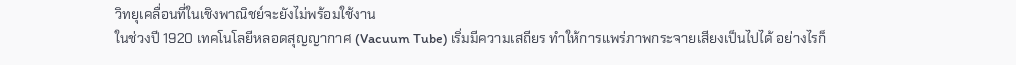วิทยุเคลื่อนที่ในเชิงพาณิชย์จะยังไม่พร้อมใช้งาน
ในช่วงปี 1920 เทคโนโลยีหลอดสุญญากาศ (Vacuum Tube) เริ่มมีความเสถียร ทำให้การแพร่ภาพกระจายเสียงเป็นไปได้ อย่างไรก็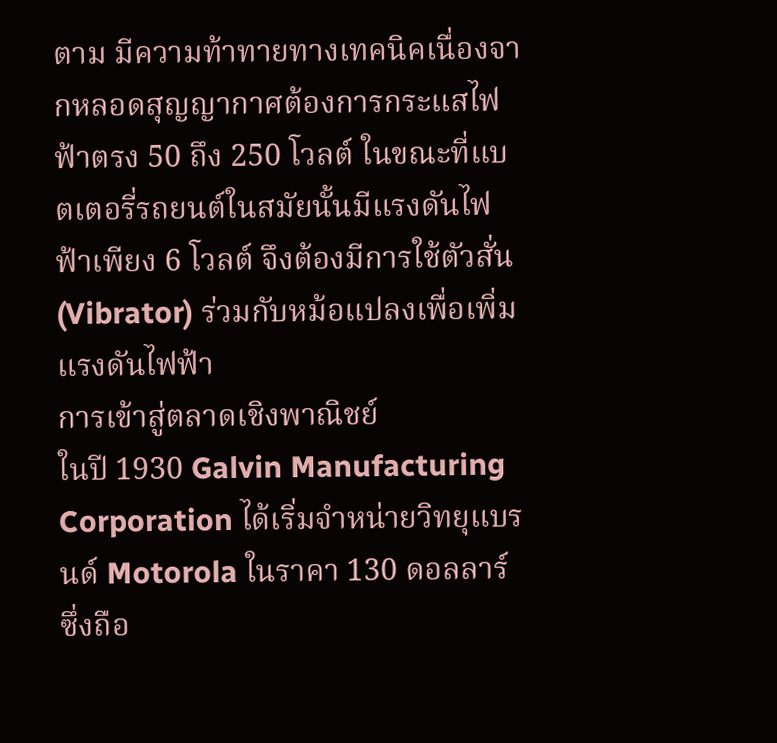ตาม มีความท้าทายทางเทคนิคเนื่องจากหลอดสุญญากาศต้องการกระแสไฟฟ้าตรง 50 ถึง 250 โวลต์ ในขณะที่แบตเตอรี่รถยนต์ในสมัยนั้นมีแรงดันไฟฟ้าเพียง 6 โวลต์ จึงต้องมีการใช้ตัวสั่น (Vibrator) ร่วมกับหม้อแปลงเพื่อเพิ่มแรงดันไฟฟ้า
การเข้าสู่ตลาดเชิงพาณิชย์
ในปี 1930 Galvin Manufacturing Corporation ได้เริ่มจำหน่ายวิทยุแบรนด์ Motorola ในราคา 130 ดอลลาร์ ซึ่งถือ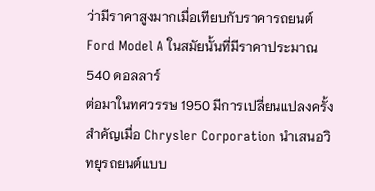ว่ามีราคาสูงมากเมื่อเทียบกับราคารถยนต์ Ford Model A ในสมัยนั้นที่มีราคาประมาณ 540 ดอลลาร์
ต่อมาในทศวรรษ 1950 มีการเปลี่ยนแปลงครั้งสำคัญเมื่อ Chrysler Corporation นำเสนอวิทยุรถยนต์แบบ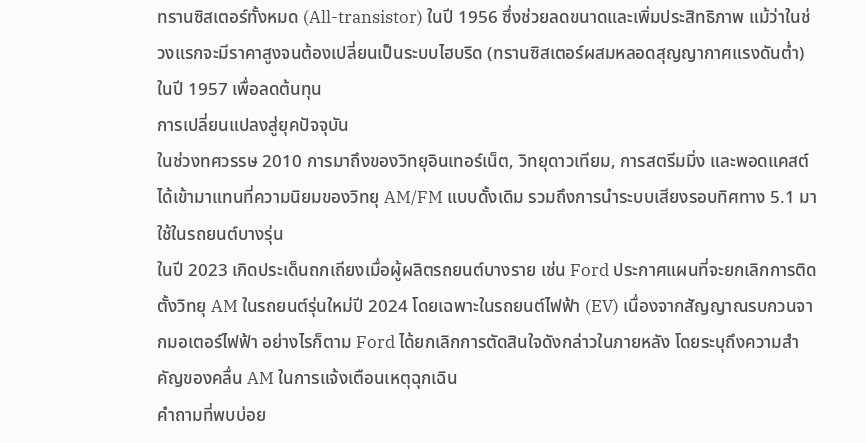ทรานซิสเตอร์ทั้งหมด (All-transistor) ในปี 1956 ซึ่งช่วยลดขนาดและเพิ่มประสิทธิภาพ แม้ว่าในช่วงแรกจะมีราคาสูงจนต้องเปลี่ยนเป็นระบบไฮบริด (ทรานซิสเตอร์ผสมหลอดสุญญากาศแรงดันต่ำ) ในปี 1957 เพื่อลดต้นทุน
การเปลี่ยนแปลงสู่ยุคปัจจุบัน
ในช่วงทศวรรษ 2010 การมาถึงของวิทยุอินเทอร์เน็ต, วิทยุดาวเทียม, การสตรีมมิ่ง และพอดแคสต์ ได้เข้ามาแทนที่ความนิยมของวิทยุ AM/FM แบบดั้งเดิม รวมถึงการนำระบบเสียงรอบทิศทาง 5.1 มาใช้ในรถยนต์บางรุ่น
ในปี 2023 เกิดประเด็นถกเถียงเมื่อผู้ผลิตรถยนต์บางราย เช่น Ford ประกาศแผนที่จะยกเลิกการติดตั้งวิทยุ AM ในรถยนต์รุ่นใหม่ปี 2024 โดยเฉพาะในรถยนต์ไฟฟ้า (EV) เนื่องจากสัญญาณรบกวนจากมอเตอร์ไฟฟ้า อย่างไรก็ตาม Ford ได้ยกเลิกการตัดสินใจดังกล่าวในภายหลัง โดยระบุถึงความสำคัญของคลื่น AM ในการแจ้งเตือนเหตุฉุกเฉิน
คำถามที่พบบ่อย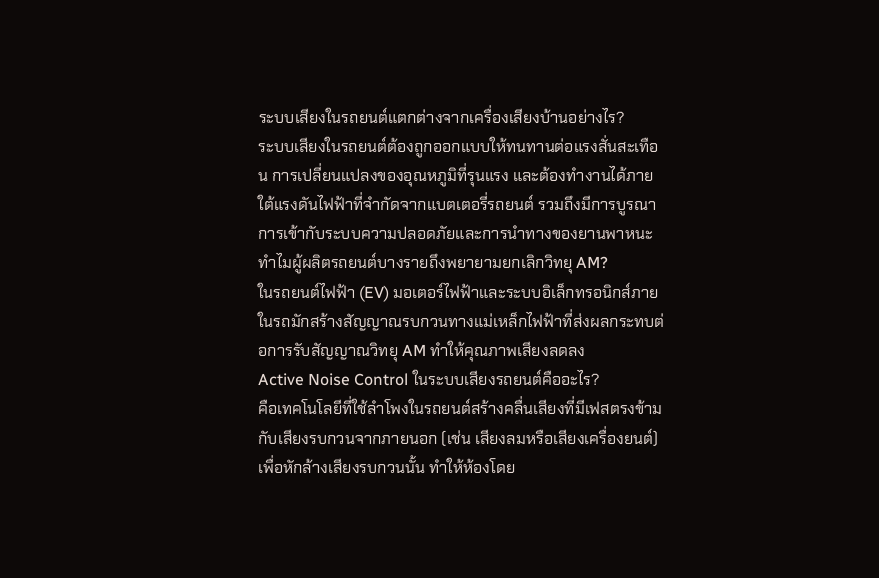ระบบเสียงในรถยนต์แตกต่างจากเครื่องเสียงบ้านอย่างไร?
ระบบเสียงในรถยนต์ต้องถูกออกแบบให้ทนทานต่อแรงสั่นสะเทือน การเปลี่ยนแปลงของอุณหภูมิที่รุนแรง และต้องทำงานได้ภายใต้แรงดันไฟฟ้าที่จำกัดจากแบตเตอรี่รถยนต์ รวมถึงมีการบูรณาการเข้ากับระบบความปลอดภัยและการนำทางของยานพาหนะ
ทำไมผู้ผลิตรถยนต์บางรายถึงพยายามยกเลิกวิทยุ AM?
ในรถยนต์ไฟฟ้า (EV) มอเตอร์ไฟฟ้าและระบบอิเล็กทรอนิกส์ภายในรถมักสร้างสัญญาณรบกวนทางแม่เหล็กไฟฟ้าที่ส่งผลกระทบต่อการรับสัญญาณวิทยุ AM ทำให้คุณภาพเสียงลดลง
Active Noise Control ในระบบเสียงรถยนต์คืออะไร?
คือเทคโนโลยีที่ใช้ลำโพงในรถยนต์สร้างคลื่นเสียงที่มีเฟสตรงข้ามกับเสียงรบกวนจากภายนอก (เช่น เสียงลมหรือเสียงเครื่องยนต์) เพื่อหักล้างเสียงรบกวนนั้น ทำให้ห้องโดย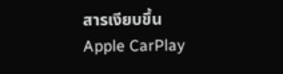สารเงียบขึ้น
Apple CarPlay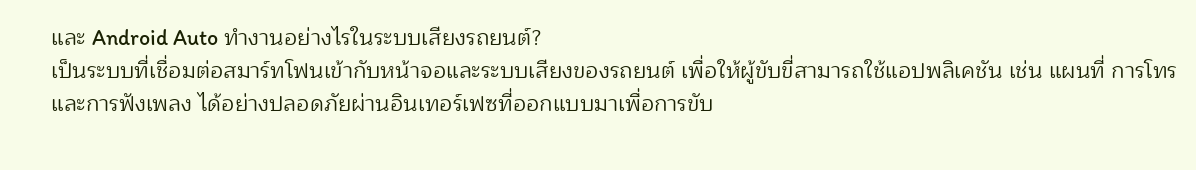และ Android Auto ทำงานอย่างไรในระบบเสียงรถยนต์?
เป็นระบบที่เชื่อมต่อสมาร์ทโฟนเข้ากับหน้าจอและระบบเสียงของรถยนต์ เพื่อให้ผู้ขับขี่สามารถใช้แอปพลิเคชัน เช่น แผนที่ การโทร และการฟังเพลง ได้อย่างปลอดภัยผ่านอินเทอร์เฟซที่ออกแบบมาเพื่อการขับ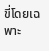ขี่โดยเฉพาะ